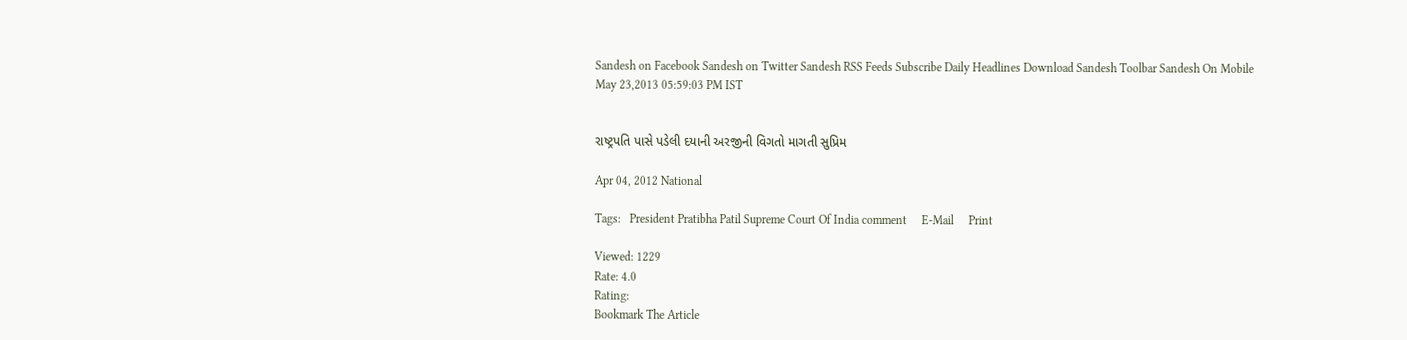Sandesh on Facebook Sandesh on Twitter Sandesh RSS Feeds Subscribe Daily Headlines Download Sandesh Toolbar Sandesh On Mobile
May 23,2013 05:59:03 PM IST


રાષ્ટ્રપતિ પાસે પડેલી દયાની અરજીની વિગતો માગતી સુપ્રિમ

Apr 04, 2012 National

Tags:   President Pratibha Patil Supreme Court Of India comment     E-Mail     Print

Viewed: 1229
Rate: 4.0
Rating:
Bookmark The Article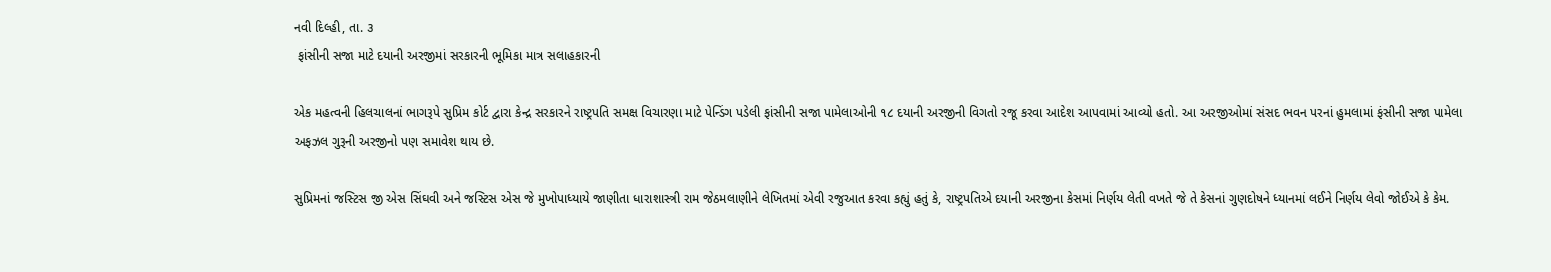નવી દિલ્હી, તા. ૩
 ફાંસીની સજા માટે દયાની અરજીમાં સરકારની ભૂમિકા માત્ર સલાહકારની

એક મહત્વની હિલચાલનાં ભાગરૂપે સુપ્રિમ કોર્ટ દ્વારા કેન્દ્ર સરકારને રાષ્ટ્રપતિ સમક્ષ વિચારણા માટે પેન્ડિંગ પડેલી ફાંસીની સજા પામેલાઓની ૧૮ દયાની અરજીની વિગતો રજૂ કરવા આદેશ આપવામાં આવ્યો હતો. આ અરજીઓમાં સંસદ ભવન પરનાં હુમલામાં ફંસીની સજા પામેલા અફઝલ ગુરૂની અરજીનો પણ સમાવેશ થાય છે.

સુપ્રિમનાં જસ્ટિસ જી એસ સિંઘવી અને જસ્ટિસ એસ જે મુખોપાધ્યાયે જાણીતા ધારાશાસ્ત્રી રામ જેઠમલાણીને લેખિતમાં એવી રજુઆત કરવા કહ્યું હતું કે, રાષ્ટ્રપતિએ દયાની અરજીના કેસમાં નિર્ણય લેતી વખતે જે તે કેસનાં ગુણદોષને ધ્યાનમાં લઈને નિર્ણય લેવો જોઈએ કે કેમ.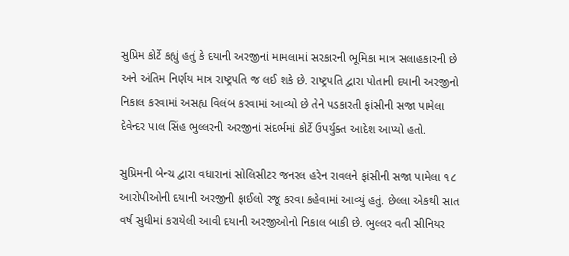સુપ્રિમ કોર્ટે કહ્યું હતું કે દયાની અરજીનાં મામલામાં સરકારની ભૂમિકા માત્ર સલાહકારની છે અને અંતિમ નિર્ણય માત્ર રાષ્ટ્રપતિ જ લઈ શકે છે. રાષ્ટ્રપતિ દ્વારા પોતાની દયાની અરજીનો નિકાલ કરવામાં અસહ્ય વિલંબ કરવામાં આવ્યો છે તેને પડકારતી ફાંસીની સજા પામેલા દેવેન્દર પાલ સિંહ ભુલ્લરની અરજીનાં સંદર્ભમાં કોર્ટે ઉપર્યુક્ત આદેશ આપ્યો હતો.

સુપ્રિમની બેન્ચ દ્વારા વધારાનાં સોલિસીટર જનરલ હરેન રાવલને ફાંસીની સજા પામેલા ૧૮ આરોપીઓની દયાની અરજીની ફાઈલો રજૂ કરવા કહેવામાં આવ્યું હતું. છેલ્લા એકથી સાત વર્ષ સુધીમાં કરાયેલી આવી દયાની અરજીઓનો નિકાલ બાકી છે. ભુલ્લર વતી સીનિયર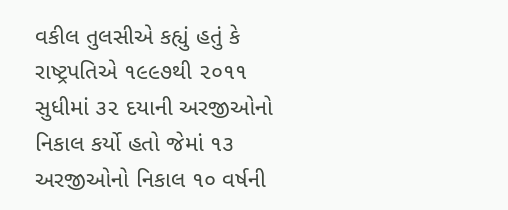વકીલ તુલસીએ કહ્યું હતું કે રાષ્ટ્રપતિએ ૧૯૯૭થી ૨૦૧૧ સુધીમાં ૩૨ દયાની અરજીઓનો નિકાલ કર્યો હતો જેમાં ૧૩ અરજીઓનો નિકાલ ૧૦ વર્ષની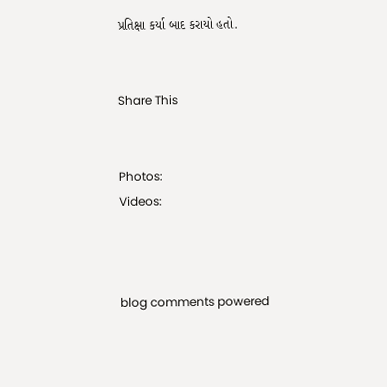પ્રતિક્ષા કર્યા બાદ કરાયો હતો.


Share This


Photos:
Videos:



blog comments powered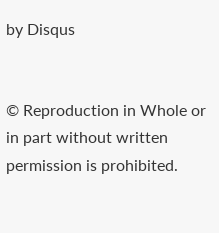by Disqus


© Reproduction in Whole or in part without written permission is prohibited.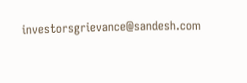investorsgrievance@sandesh.com